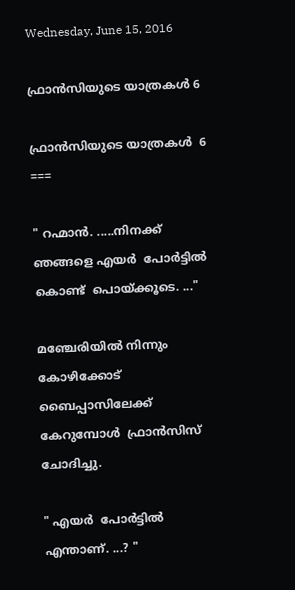Wednesday, June 15, 2016

ഫ്രാന്‍സിയുടെ യാത്രകള്‍ 6

ഫ്രാന്‍സിയുടെ യാത്രകള്‍  6
===

" റഹ്മാന്‍. .....നിനക്ക് ഞങ്ങളെ എയര്‍  പോര്‍ട്ടിൽ കൊണ്ട്  പൊയ്ക്കൂടെ. ..."

മഞ്ചേരിയിൽ നിന്നും  കോഴിക്കോട്  ബൈപ്പാസിലേക്ക് കേറുമ്പോൾ  ഫ്രാന്‍സിസ് ചോദിച്ചു.

" എയര്‍  പോര്‍ട്ടിൽ  എന്താണ്. ...? "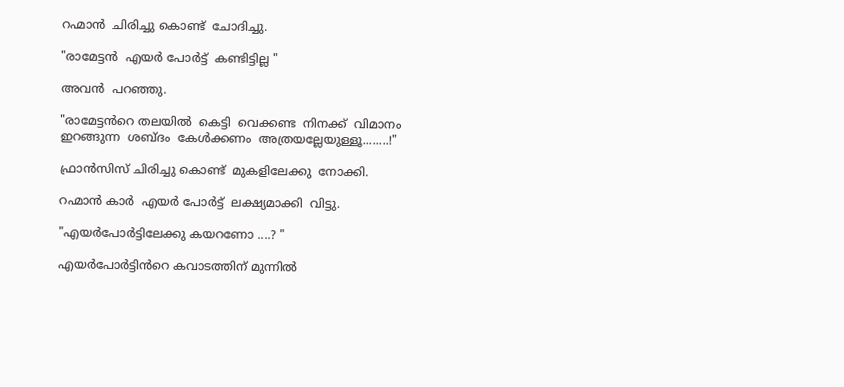റഹ്മാന്‍  ചിരിച്ചു കൊണ്ട്  ചോദിച്ചു.

"രാമേട്ടൻ  എയര്‍ പോര്‍ട്ട്  കണ്ടിട്ടില്ല "

അവൻ  പറഞ്ഞു.

"രാമേട്ടൻറെ തലയില്‍  കെട്ടി  വെക്കണ്ട  നിനക്ക്  വിമാനം  ഇറങ്ങുന്ന  ശബ്ദം  കേൾക്കണം  അത്രയല്ലേയുള്ളൂ........!"

ഫ്രാന്‍സിസ് ചിരിച്ചു കൊണ്ട്  മുകളിലേക്കു  നോക്കി.

റഹ്മാന്‍ കാർ  എയര്‍ പോര്‍ട്ട്  ലക്ഷ്യമാക്കി  വിട്ടു.

"എയർപോർട്ടിലേക്കു കയറണോ ....? "

എയര്‍പോർട്ടിൻറെ കവാടത്തിന് മുന്നില്‍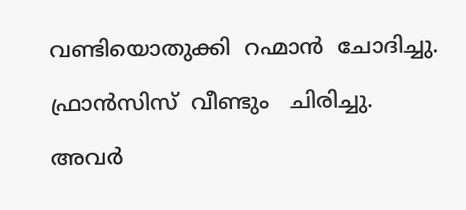വണ്ടിയൊതുക്കി  റഹ്മാന്‍  ചോദിച്ചു.

ഫ്രാന്‍സിസ്  വീണ്ടും   ചിരിച്ചു.

അവര്‍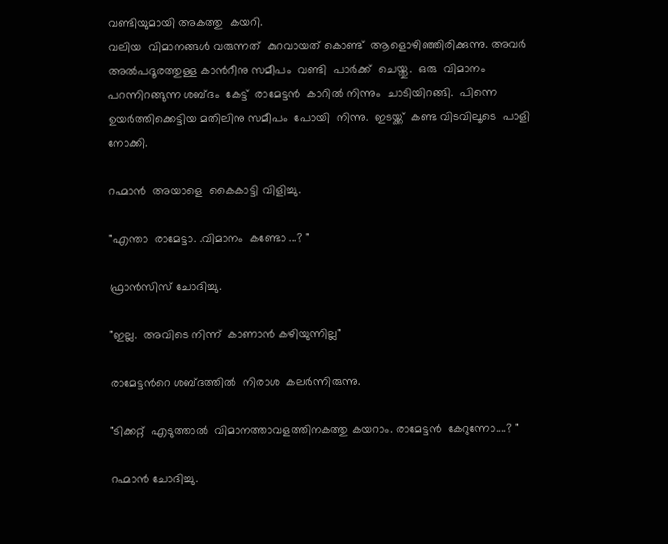വണ്ടിയുമായി അകത്തു  കയറി.
വലിയ  വിമാനങ്ങൾ വരുന്നത്  കുറവായത് കൊണ്ട്  ആളൊഴിഞ്ഞിരിക്കുന്നു. അവര്‍  അൽപദൂരത്തുള്ള കാൻറീനു സമീപം  വണ്ടി  പാര്‍ക്ക്  ചെയ്തു.  ഒരു  വിമാനം  പറന്നിറങ്ങുന്ന ശബ്ദം  കേട്ട്  രാമേട്ടൻ  കാറിൽ നിന്നും  ചാടിയിറങ്ങി.  പിന്നെ ഉയർത്തിക്കെട്ടിയ മതിലിനു സമീപം  പോയി  നിന്നു.  ഇടയ്ക്ക്  കണ്ട വിടവിലൂടെ  പാളി നോക്കി.

റഹ്മാന്‍  അയാളെ  കൈകാട്ടി വിളിച്ചു.

"എന്താ  രാമേട്ടാ. .വിമാനം  കണ്ടോ ...? "

ഫ്രാന്‍സിസ് ചോദിച്ചു.

"ഇല്ല.  അവിടെ നിന്ന്  കാണാന്‍ കഴിയുന്നില്ല"

രാമേട്ടൻറെ ശബ്ദത്തിൽ  നിരാശ  കലർന്നിരുന്നു.

"ടിക്കറ്റ്  എടുത്താല്‍  വിമാനത്താവളത്തിനകത്തു കയറാം. രാമേട്ടൻ  കേറുന്നോ....? "

റഹ്മാന്‍ ചോദിച്ചു.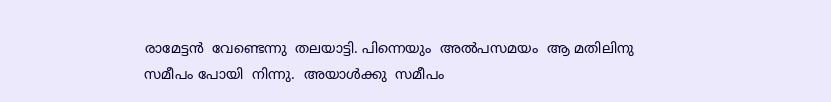രാമേട്ടൻ  വേണ്ടെന്നു  തലയാട്ടി. പിന്നെയും  അൽപസമയം  ആ മതിലിനു സമീപം പോയി  നിന്നു.  അയാൾക്കു  സമീപം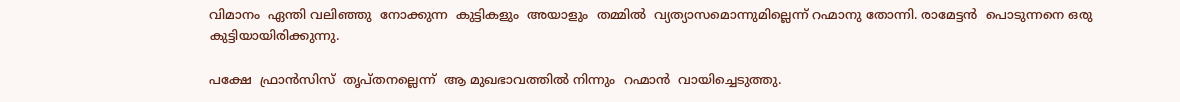വിമാനം  ഏന്തി വലിഞ്ഞു  നോക്കുന്ന  കുട്ടികളും  അയാളും  തമ്മില്‍  വ്യത്യാസമൊന്നുമില്ലെന്ന് റഹ്മാനു തോന്നി. രാമേട്ടൻ  പൊടുന്നനെ ഒരു  കുട്ടിയായിരിക്കുന്നു.

പക്ഷേ  ഫ്രാന്‍സിസ്  തൃപ്തനല്ലെന്ന്  ആ മുഖഭാവത്തിൽ നിന്നും  റഹ്മാന്‍  വായിച്ചെടുത്തു.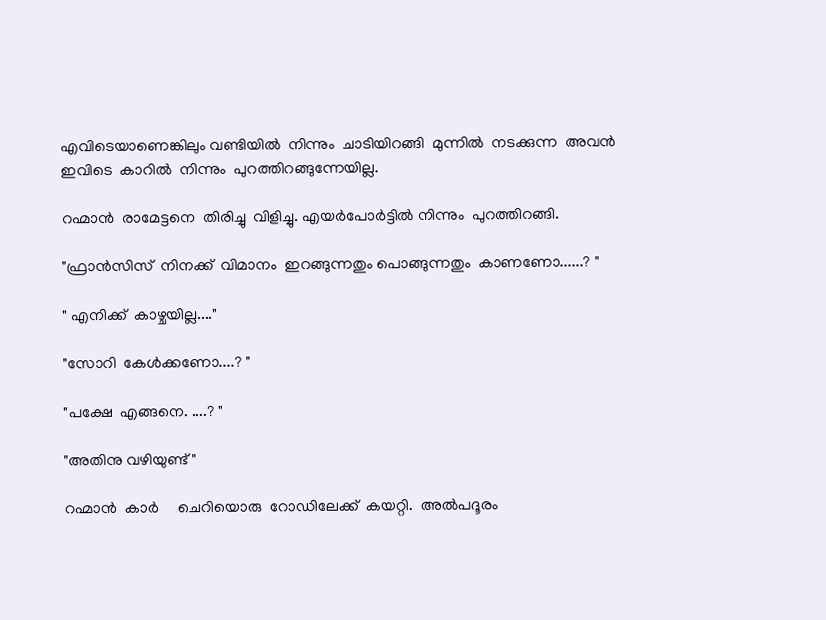എവിടെയാണെങ്കിലും വണ്ടിയില്‍  നിന്നും  ചാടിയിറങ്ങി  മുന്നില്‍  നടക്കുന്ന  അവൻ  ഇവിടെ  കാറിൽ  നിന്നും  പുറത്തിറങ്ങുന്നേയില്ല.

റഹ്മാന്‍  രാമേട്ടനെ  തിരിച്ചു  വിളിച്ചു. എയര്‍പോർട്ടിൽ നിന്നും  പുറത്തിറങ്ങി.

"ഫ്രാന്‍സിസ്  നിനക്ക്  വിമാനം  ഇറങ്ങുന്നതും പൊങ്ങുന്നതും  കാണണോ......? "

" എനിക്ക്  കാഴ്ചയില്ല...."

"സോറി  കേൾക്കണോ....? "

"പക്ഷേ  എങ്ങനെ. ....? "

"അതിനു വഴിയുണ്ട് "

റഹ്മാന്‍  കാർ     ചെറിയൊരു  റോഡിലേക്ക്  കയറ്റി.  അൽപദൂരം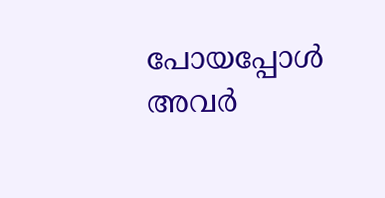പോയപ്പോള്‍  അവര്‍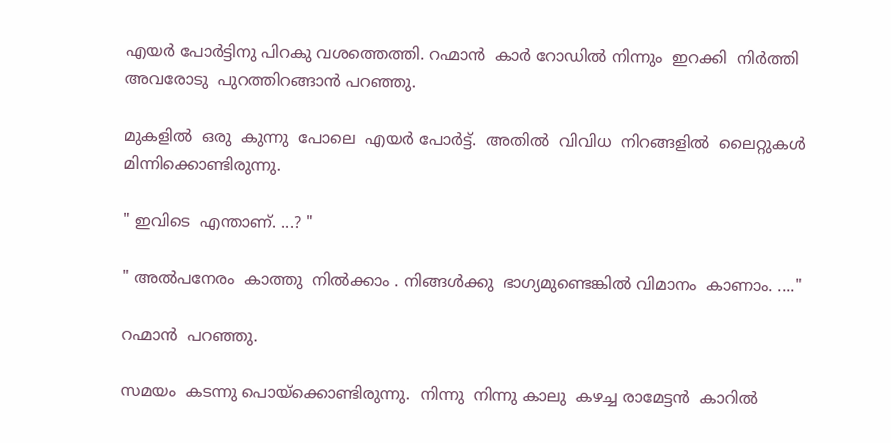എയര്‍ പോര്‍ട്ടിനു പിറകു വശത്തെത്തി. റഹ്മാന്‍  കാർ റോഡിൽ നിന്നും  ഇറക്കി  നിർത്തി  അവരോടു  പുറത്തിറങ്ങാൻ പറഞ്ഞു.

മുകളില്‍  ഒരു  കുന്നു  പോലെ  എയര്‍ പോര്‍ട്ട്.  അതില്‍  വിവിധ  നിറങ്ങളിൽ  ലൈറ്റുകള്‍  മിന്നിക്കൊണ്ടിരുന്നു.

" ഇവിടെ  എന്താണ്. ...? "

" അൽപനേരം  കാത്തു  നിൽക്കാം . നിങ്ങൾക്കു  ഭാഗ്യമുണ്ടെങ്കിൽ വിമാനം  കാണാം. ...."

റഹ്മാന്‍  പറഞ്ഞു.

സമയം  കടന്നു പൊയ്ക്കൊണ്ടിരുന്നു.  നിന്നു  നിന്നു കാലു  കഴച്ച രാമേട്ടൻ  കാറിൽ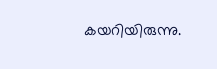കയറിയിരുന്നു.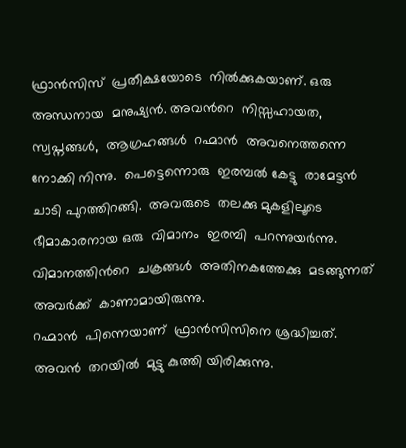ഫ്രാന്‍സിസ്  പ്രതീക്ഷയോടെ  നിൽക്കുകയാണ്. ഒരു  അന്ധനായ  മനുഷ്യന്‍. അവന്‍റെ  നിസ്സഹായത, സ്വപ്നങ്ങൾ,  ആഗ്രഹങ്ങൾ  റഹ്മാന്‍  അവനെത്തന്നെ നോക്കി നിന്നു.  പെട്ടെന്നൊരു  ഇരമ്പൽ കേട്ടു  രാമേട്ടൻ  ചാടി പുറത്തിറങ്ങി.  അവരുടെ  തലക്കു മുകളിലൂടെ  ഭീമാകാരനായ ഒരു  വിമാനം  ഇരമ്പി  പറന്നുയർന്നു. വിമാനത്തിൻറെ  ചക്രങ്ങള്‍  അതിനകത്തേക്കു  മടങ്ങുന്നത് അവര്‍ക്ക്  കാണാമായിരുന്നു.
റഹ്മാന്‍  പിന്നെയാണ്  ഫ്രാന്‍സിസിനെ ശ്രദ്ധിച്ചത്. അവന്‍  തറയില്‍  മുട്ടു കുത്തി യിരിക്കുന്നു.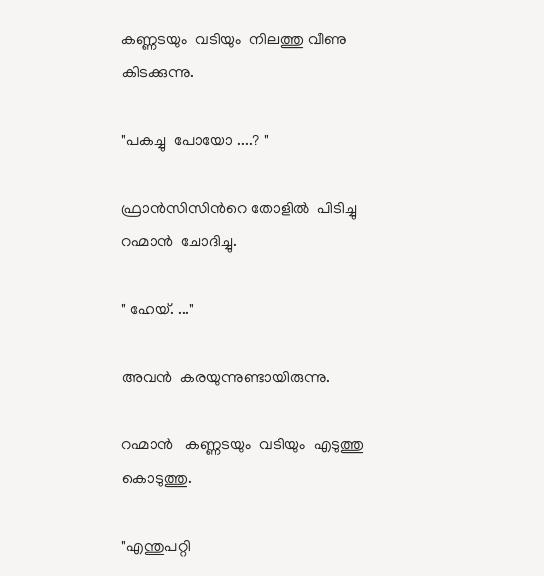കണ്ണടയും  വടിയും  നിലത്തു വീണു  കിടക്കുന്നു.

"പകച്ചു  പോയോ ....? "

ഫ്രാന്‍സിസിൻറെ തോളില്‍  പിടിച്ചു  റഹ്മാന്‍  ചോദിച്ചു.

" ഹേയ്. ..."

അവന്‍  കരയുന്നുണ്ടായിരുന്നു.

റഹ്മാന്‍   കണ്ണടയും  വടിയും  എടുത്തു  കൊടുത്തു.

"എന്തുപറ്റി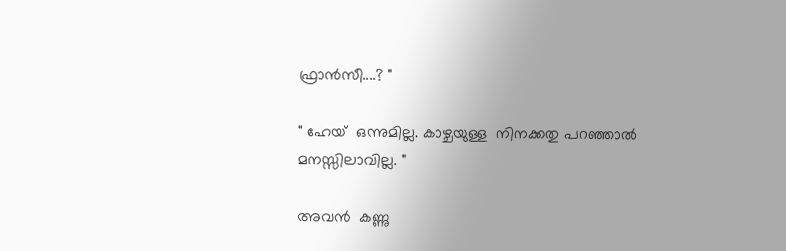ഫ്രാന്‍സീ....? "

" ഹേയ്  ഒന്നുമില്ല. കാഴ്ചയുള്ള  നിനക്കതു പറഞ്ഞാല്‍  മനസ്സിലാവില്ല. "

അവന്‍  കണ്ണു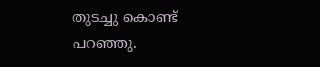തുടച്ചു കൊണ്ട്  പറഞ്ഞു.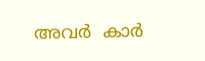അവര്‍  കാർ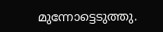മുന്നോട്ടെടുത്തു.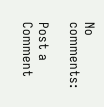No comments:

Post a Comment